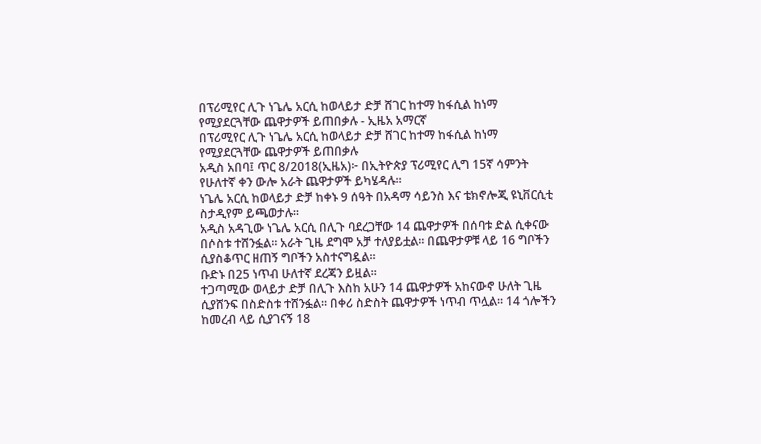በፕሪሚየር ሊጉ ነጌሌ አርሲ ከወላይታ ድቻ ሸገር ከተማ ከፋሲል ከነማ የሚያደርጓቸው ጨዋታዎች ይጠበቃሉ - ኢዜአ አማርኛ
በፕሪሚየር ሊጉ ነጌሌ አርሲ ከወላይታ ድቻ ሸገር ከተማ ከፋሲል ከነማ የሚያደርጓቸው ጨዋታዎች ይጠበቃሉ
አዲስ አበባ፤ ጥር 8/2018(ኢዜአ)፦ በኢትዮጵያ ፕሪሚየር ሊግ 15ኛ ሳምንት የሁለተኛ ቀን ውሎ አራት ጨዋታዎች ይካሄዳሉ።
ነጌሌ አርሲ ከወላይታ ድቻ ከቀኑ 9 ሰዓት በአዳማ ሳይንስ እና ቴክኖሎጂ ዩኒቨርሲቲ ስታዲየም ይጫወታሉ።
አዲስ አዳጊው ነጌሌ አርሲ በሊጉ ባደረጋቸው 14 ጨዋታዎች በሰባቱ ድል ሲቀናው በሶስቱ ተሸንፏል። አራት ጊዜ ደግሞ አቻ ተለያይቷል። በጨዋታዎቹ ላይ 16 ግቦችን ሲያስቆጥር ዘጠኝ ግቦችን አስተናግዷል።
ቡድኑ በ25 ነጥብ ሁለተኛ ደረጃን ይዟል።
ተጋጣሚው ወላይታ ድቻ በሊጉ እስከ አሁን 14 ጨዋታዎች አከናውኖ ሁለት ጊዜ ሲያሸንፍ በስድስቱ ተሸንፏል። በቀሪ ስድስት ጨዋታዎች ነጥብ ጥሏል። 14 ጎሎችን ከመረብ ላይ ሲያገናኝ 18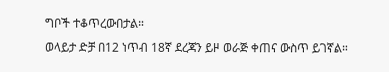ግቦች ተቆጥረውበታል።
ወላይታ ድቻ በ12 ነጥብ 18ኛ ደረጃን ይዞ ወራጅ ቀጠና ውስጥ ይገኛል።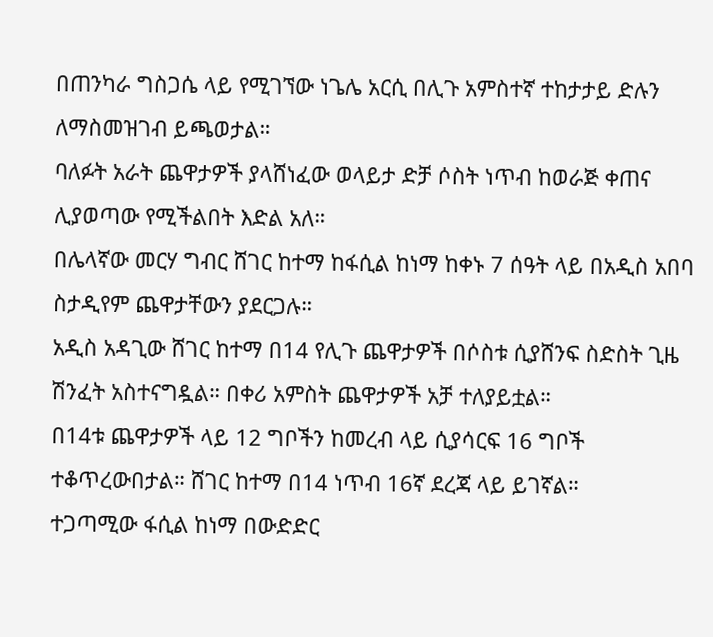በጠንካራ ግስጋሴ ላይ የሚገኘው ነጌሌ አርሲ በሊጉ አምስተኛ ተከታታይ ድሉን ለማስመዝገብ ይጫወታል።
ባለፉት አራት ጨዋታዎች ያላሸነፈው ወላይታ ድቻ ሶስት ነጥብ ከወራጅ ቀጠና ሊያወጣው የሚችልበት እድል አለ።
በሌላኛው መርሃ ግብር ሸገር ከተማ ከፋሲል ከነማ ከቀኑ 7 ሰዓት ላይ በአዲስ አበባ ስታዲየም ጨዋታቸውን ያደርጋሉ።
አዲስ አዳጊው ሸገር ከተማ በ14 የሊጉ ጨዋታዎች በሶስቱ ሲያሸንፍ ስድስት ጊዜ ሽንፈት አስተናግዷል። በቀሪ አምስት ጨዋታዎች አቻ ተለያይቷል።
በ14ቱ ጨዋታዎች ላይ 12 ግቦችን ከመረብ ላይ ሲያሳርፍ 16 ግቦች ተቆጥረውበታል። ሸገር ከተማ በ14 ነጥብ 16ኛ ደረጃ ላይ ይገኛል።
ተጋጣሚው ፋሲል ከነማ በውድድር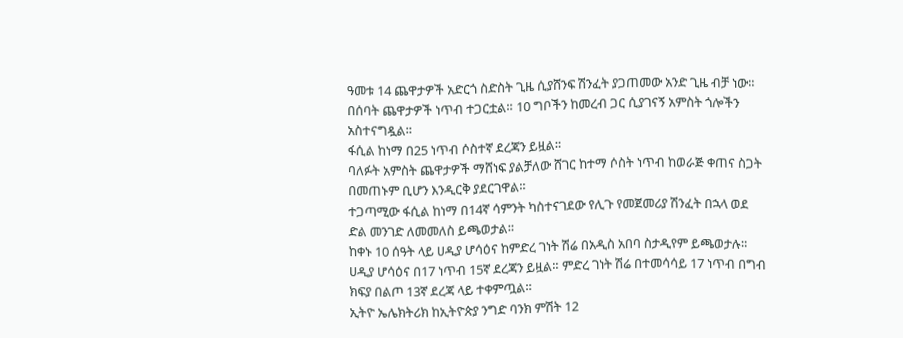ዓመቱ 14 ጨዋታዎች አድርጎ ስድስት ጊዜ ሲያሸንፍ ሽንፈት ያጋጠመው አንድ ጊዜ ብቻ ነው። በሰባት ጨዋታዎች ነጥብ ተጋርቷል። 10 ግቦችን ከመረብ ጋር ሲያገናኝ አምስት ጎሎችን አስተናግዷል።
ፋሲል ከነማ በ25 ነጥብ ሶስተኛ ደረጃን ይዟል።
ባለፉት አምስት ጨዋታዎች ማሸነፍ ያልቻለው ሸገር ከተማ ሶስት ነጥብ ከወራጅ ቀጠና ስጋት በመጠኑም ቢሆን እንዲርቅ ያደርገዋል።
ተጋጣሚው ፋሲል ከነማ በ14ኛ ሳምንት ካስተናገደው የሊጉ የመጀመሪያ ሽንፈት በኋላ ወደ ድል መንገድ ለመመለስ ይጫወታል።
ከቀኑ 10 ሰዓት ላይ ሀዲያ ሆሳዕና ከምድረ ገነት ሽሬ በአዲስ አበባ ስታዲየም ይጫወታሉ።
ሀዲያ ሆሳዕና በ17 ነጥብ 15ኛ ደረጃን ይዟል። ምድረ ገነት ሽሬ በተመሳሳይ 17 ነጥብ በግብ ክፍያ በልጦ 13ኛ ደረጃ ላይ ተቀምጧል።
ኢትዮ ኤሌክትሪክ ከኢትዮጵያ ንግድ ባንክ ምሽት 12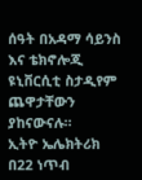ሰዓት በአዳማ ሳይንስ እና ቴክኖሎጂ ዩኒቨርሲቲ ስታዲየም ጨዋታቸውን ያከናውናሉ።
ኢትዮ ኤሌክትሪክ በ22 ነጥብ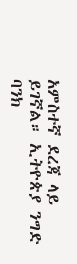አምስተኛ ደረጃ ላይ ይገኛል። ኢትዮጵያ ንግድ ባንክ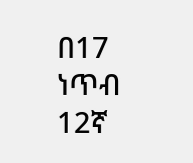በ17 ነጥብ 12ኛ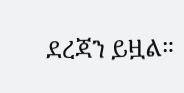ደረጃን ይዟል።